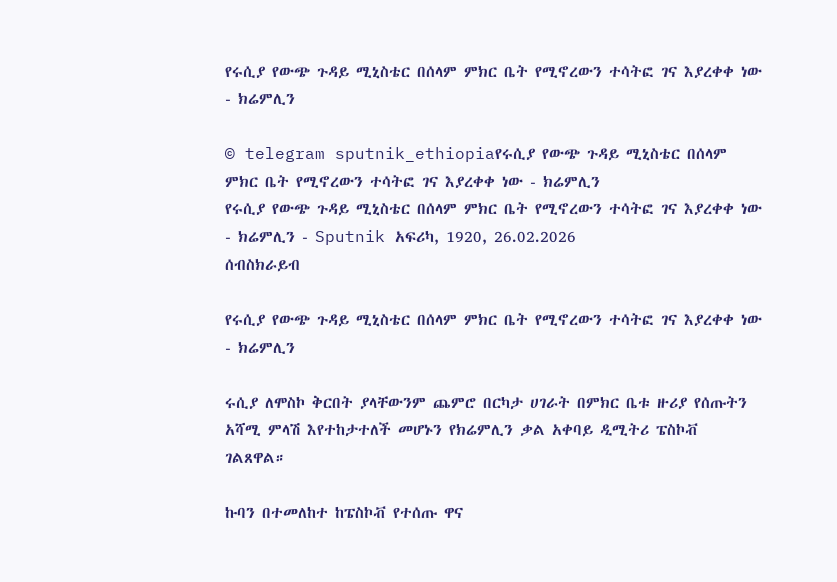የሩሲያ የውጭ ጉዳይ ሚኒስቴር በሰላም ምክር ቤት የሚኖረውን ተሳትፎ ገና እያረቀቀ ነው - ክሬምሊን

© telegram sputnik_ethiopiaየሩሲያ የውጭ ጉዳይ ሚኒስቴር በሰላም ምክር ቤት የሚኖረውን ተሳትፎ ገና እያረቀቀ ነው - ክሬምሊን
የሩሲያ የውጭ ጉዳይ ሚኒስቴር በሰላም ምክር ቤት የሚኖረውን ተሳትፎ ገና እያረቀቀ ነው - ክሬምሊን - Sputnik አፍሪካ, 1920, 26.02.2026
ሰብስክራይብ

የሩሲያ የውጭ ጉዳይ ሚኒስቴር በሰላም ምክር ቤት የሚኖረውን ተሳትፎ ገና እያረቀቀ ነው - ክሬምሊን

ሩሲያ ለሞስኮ ቅርበት ያላቸውንም ጨምሮ በርካታ ሀገራት በምክር ቤቱ ዙሪያ የሰጡትን አሻሚ ምላሽ እየተከታተለች መሆኑን የክሬምሊን ቃል አቀባይ ዲሚትሪ ፔስኮቭ ገልጸዋል።

ኩባን በተመለከተ ከፔስኮቭ የተሰጡ ዋና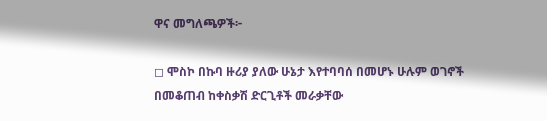ዋና መግለጫዎች፦

◻ ሞስኮ በኩባ ዙሪያ ያለው ሁኔታ እየተባባሰ በመሆኑ ሁሉም ወገኖች በመቆጠብ ከቀስቃሽ ድርጊቶች መራቃቸው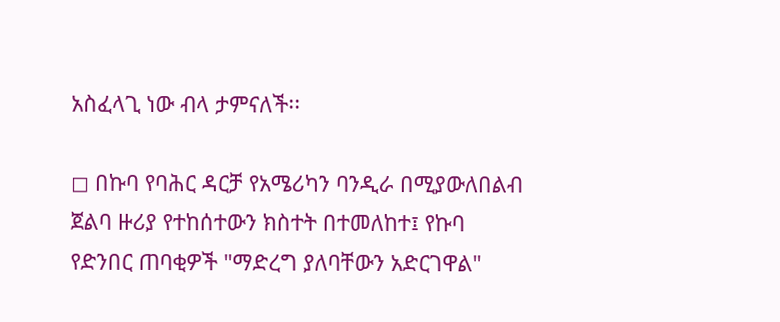አስፈላጊ ነው ብላ ታምናለች፡፡

◻ በኩባ የባሕር ዳርቻ የአሜሪካን ባንዲራ በሚያውለበልብ ጀልባ ዙሪያ የተከሰተውን ክስተት በተመለከተ፤ የኩባ የድንበር ጠባቂዎች "ማድረግ ያለባቸውን አድርገዋል"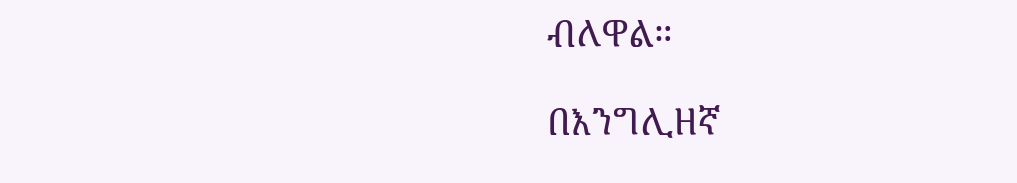ብለዋል።

በእንግሊዘኛ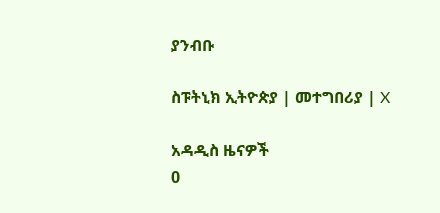ያንብቡ

ስፑትኒክ ኢትዮጵያ | መተግበሪያ | X

አዳዲስ ዜናዎች
0